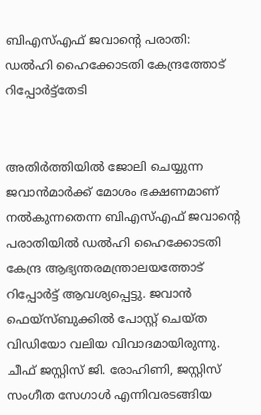ബിഎസ്‌എഫ് ജവാന്റെ പരാതി: ഡല്‍ഹി ഹൈക്കോടതി കേന്ദ്രത്തോട് റിപ്പോര്‍ട്ട്തേടി


അതിര്‍ത്തിയില്‍ ജോലി ചെയ്യുന്ന ജവാന്‍മാര്‍ക്ക് മോശം ഭക്ഷണമാണ് നല്‍കുന്നതെന്ന ബിഎസ്‌എഫ് ജവാന്റെ പരാതിയില്‍ ഡല്‍ഹി ഹൈക്കോടതി കേന്ദ്ര ആഭ്യന്തരമന്ത്രാലയത്തോട് റിപ്പോര്‍ട്ട് ആവശ്യപ്പെട്ടു. ജവാന്‍ ഫെയ്സ്ബുക്കില്‍ പോസ്റ്റ് ചെയ്ത വിഡിയോ വലിയ വിവാദമായിരുന്നു. ചീഫ് ജസ്റ്റിസ് ജി. രോഹിണി, ജസ്റ്റിസ് സംഗീത സേഗാള്‍ എന്നിവരടങ്ങിയ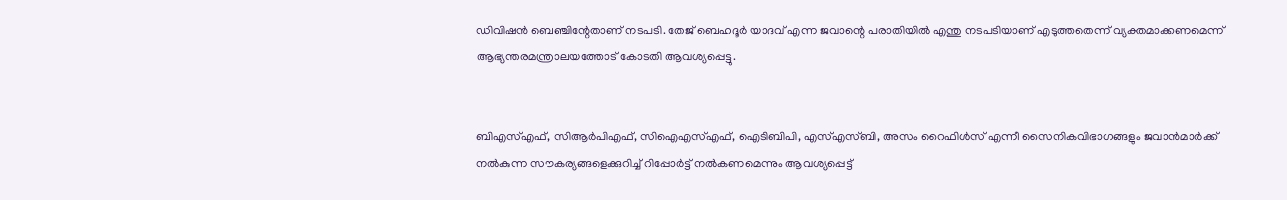ഡിവിഷന്‍ ബെ‍ഞ്ചിന്റേതാണ് നടപടി. തേജ് ബെഹദൂര്‍ യാദവ് എന്ന ജവാന്റെ പരാതിയില്‍ എന്തു നടപടിയാണ് എടുത്തതെന്ന് വ്യക്തമാക്കണമെന്ന് ആഭ്യന്തരമന്ത്രാലയത്തോട് കോടതി ആവശ്യപ്പെട്ടു.


ബിഎസ്‌എഫ്, സിആര്‍പിഎഫ്, സിഐഎസ്‌എഫ്, ഐടിബിപി, എസ്‌എസ്ബി, അസം റൈഫിള്‍സ് എന്നീ സൈനികവിഭാഗങ്ങളും ജവാന്‍മാര്‍ക്ക് നല്‍കുന്ന സൗകര്യങ്ങളെക്കുറിച്ച്‌ റിപ്പോര്‍ട്ട് നല്‍കണമെന്നും ആവശ്യപ്പെട്ട്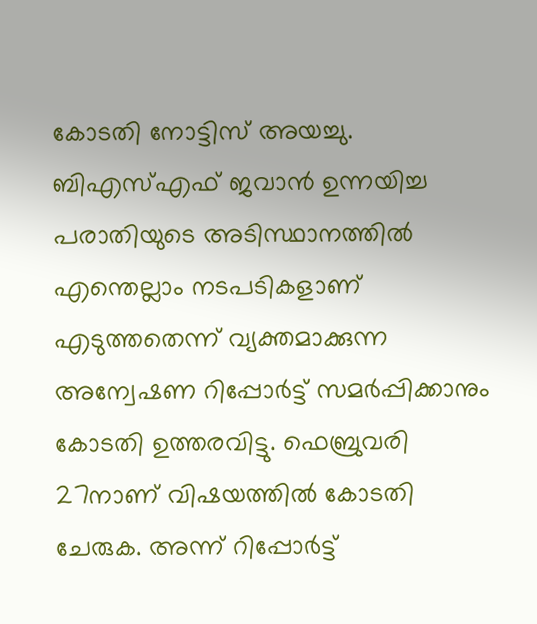കോടതി നോട്ടിസ് അയച്ചു.
ബിഎസ്‌എഫ് ജവാന്‍ ഉന്നയിച്ച പരാതിയുടെ അടിസ്ഥാനത്തില്‍ എന്തെല്ലാം നടപടികളാണ് എടുത്തതെന്ന് വ്യക്തമാക്കുന്ന അന്വേഷണ റിപ്പോര്‍ട്ട് സമര്‍പ്പിക്കാനും കോടതി ഉത്തരവിട്ടു. ഫെബ്രുവരി 27നാണ് വിഷയത്തില്‍ കോടതി ചേരുക. അന്ന് റിപ്പോര്‍ട്ട്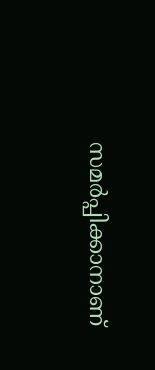സമര്‍പ്പിക്കാനാണ്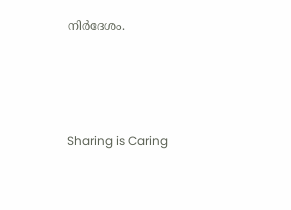നിര്‍ദേശം.




Sharing is Caring